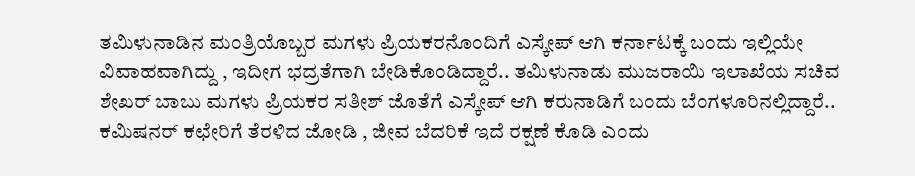ತಮಿಳುನಾಡಿನ ಮಂತ್ರಿಯೊಬ್ಬರ ಮಗಳು ಪ್ರಿಯಕರನೊಂದಿಗೆ ಎಸ್ಕೇಪ್ ಆಗಿ ಕರ್ನಾಟಕ್ಕೆ ಬಂದು ಇಲ್ಲಿಯೇ ವಿವಾಹವಾಗಿದ್ದು , ಇದೀಗ ಭದ್ರತೆಗಾಗಿ ಬೇಡಿಕೊಂಡಿದ್ದಾರೆ.. ತಮಿಳುನಾಡು ಮುಜರಾಯಿ ಇಲಾಖೆಯ ಸಚಿವ ಶೇಖರ್ ಬಾಬು ಮಗಳು ಪ್ರಿಯಕರ ಸತೀಶ್ ಜೊತೆಗೆ ಎಸ್ಕೇಪ್ ಆಗಿ ಕರುನಾಡಿಗೆ ಬಂದು ಬೆಂಗಳೂರಿನಲ್ಲಿದ್ದಾರೆ..
ಕಮಿಷನರ್ ಕಛೇರಿಗೆ ತೆರಳಿದ ಜೋಡಿ , ಜೀವ ಬೆದರಿಕೆ ಇದೆ ರಕ್ಷಣೆ ಕೊಡಿ ಎಂದು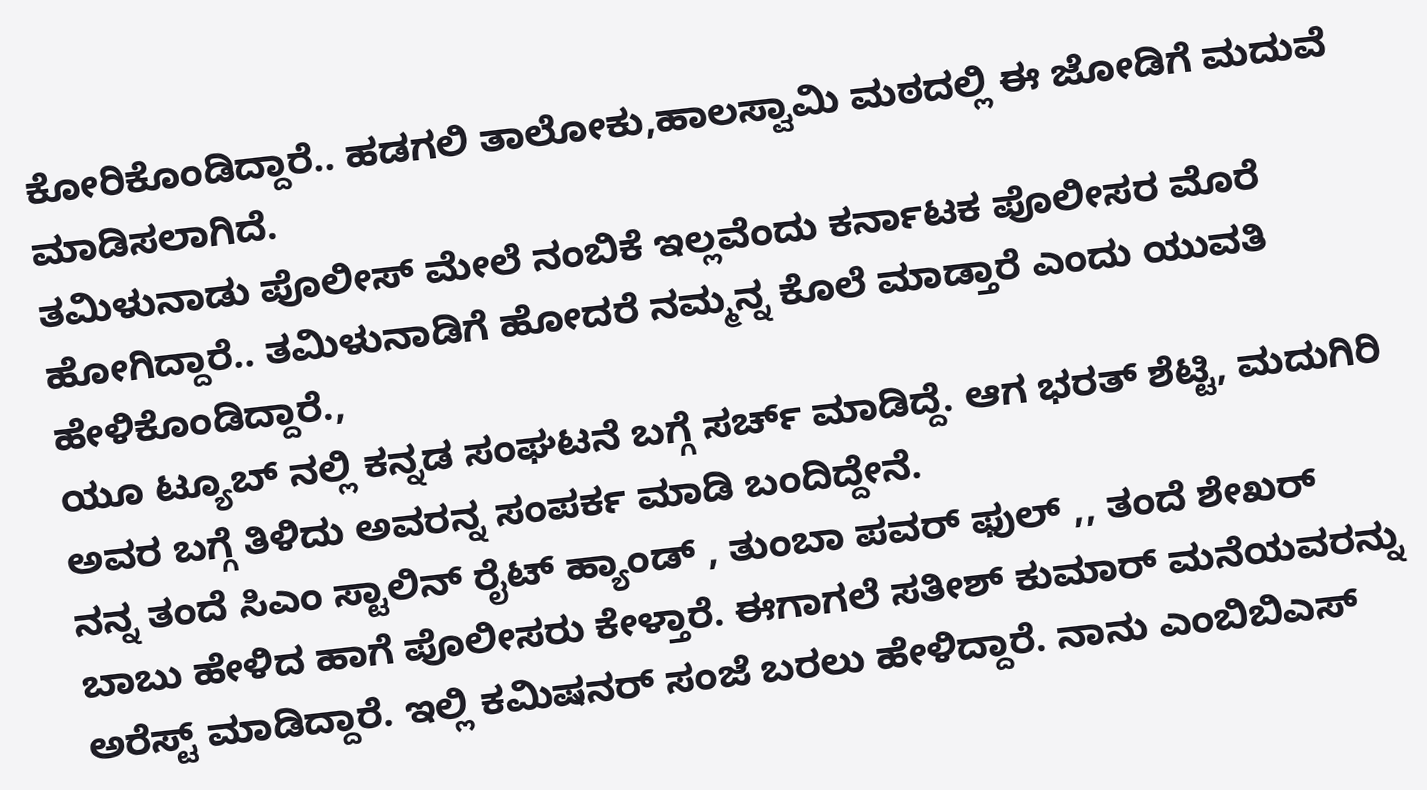ಕೋರಿಕೊಂಡಿದ್ದಾರೆ.. ಹಡಗಲಿ ತಾಲೋಕು,ಹಾಲಸ್ವಾಮಿ ಮಠದಲ್ಲಿ ಈ ಜೋಡಿಗೆ ಮದುವೆ ಮಾಡಿಸಲಾಗಿದೆ.
ತಮಿಳುನಾಡು ಪೊಲೀಸ್ ಮೇಲೆ ನಂಬಿಕೆ ಇಲ್ಲವೆಂದು ಕರ್ನಾಟಕ ಪೊಲೀಸರ ಮೊರೆ ಹೋಗಿದ್ದಾರೆ.. ತಮಿಳುನಾಡಿಗೆ ಹೋದರೆ ನಮ್ಮನ್ನ ಕೊಲೆ ಮಾಡ್ತಾರೆ ಎಂದು ಯುವತಿ ಹೇಳಿಕೊಂಡಿದ್ದಾರೆ.,
ಯೂ ಟ್ಯೂಬ್ ನಲ್ಲಿ ಕನ್ನಡ ಸಂಘಟನೆ ಬಗ್ಗೆ ಸರ್ಚ್ ಮಾಡಿದ್ದೆ. ಆಗ ಭರತ್ ಶೆಟ್ಟಿ, ಮದುಗಿರಿ ಅವರ ಬಗ್ಗೆ ತಿಳಿದು ಅವರನ್ನ ಸಂಪರ್ಕ ಮಾಡಿ ಬಂದಿದ್ದೇನೆ.
ನನ್ನ ತಂದೆ ಸಿಎಂ ಸ್ಟಾಲಿನ್ ರೈಟ್ ಹ್ಯಾಂಡ್ , ತುಂಬಾ ಪವರ್ ಫುಲ್ ,, ತಂದೆ ಶೇಖರ್ ಬಾಬು ಹೇಳಿದ ಹಾಗೆ ಪೊಲೀಸರು ಕೇಳ್ತಾರೆ. ಈಗಾಗಲೆ ಸತೀಶ್ ಕುಮಾರ್ ಮನೆಯವರನ್ನು ಅರೆಸ್ಟ್ ಮಾಡಿದ್ದಾರೆ. ಇಲ್ಲಿ ಕಮಿಷನರ್ ಸಂಜೆ ಬರಲು ಹೇಳಿದ್ದಾರೆ. ನಾನು ಎಂಬಿಬಿಎಸ್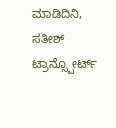ಮಾಡಿದಿನಿ, ಸತೀಶ್ ಟ್ರಾನ್ಸ್ಪೋರ್ಟ್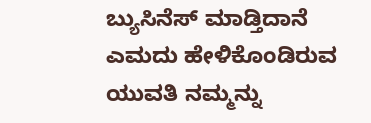ಬ್ಯುಸಿನೆಸ್ ಮಾಡ್ತಿದಾನೆ ಎಮದು ಹೇಳಿಕೊಂಡಿರುವ ಯುವತಿ ನಮ್ಮನ್ನು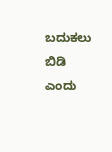ಬದುಕಲು ಬಿಡಿ ಎಂದು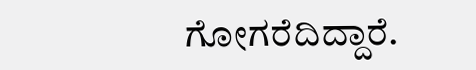ಗೋಗರೆದಿದ್ದಾರೆ.